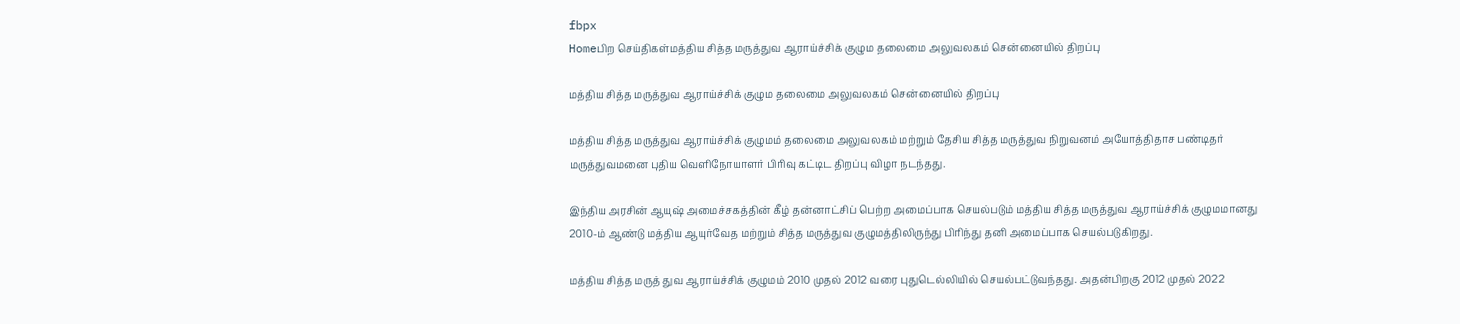fbpx
Homeபிற செய்திகள்மத்திய சித்த மருத்துவ ஆராய்ச்சிக் குழும தலைமை அலுவலகம் சென்னையில் திறப்பு

மத்திய சித்த மருத்துவ ஆராய்ச்சிக் குழும தலைமை அலுவலகம் சென்னையில் திறப்பு

மத்திய சித்த மருத்துவ ஆராய்ச்சிக் குழுமம் தலைமை அலுவலகம் மற்றும் தேசிய சித்த மருத்துவ நிறுவனம் அயோத்திதாச பண்டிதர் மருத்துவமனை புதிய வெளிநோயாளர் பிரிவு கட்டிட திறப்பு விழா நடந்தது.

இந்திய அரசின் ஆயுஷ் அமைச்சகத்தின் கீழ் தன்னாட்சிப் பெற்ற அமைப்பாக செயல்படும் மத்திய சித்த மருத்துவ ஆராய்ச்சிக் குழுமமானது 2010-ம் ஆண்டு மத்திய ஆயுர்வேத மற்றும் சித்த மருத்துவ குழுமத்திலிருந்து பிரிந்து தனி அமைப்பாக செயல்படுகிறது.

மத்திய சித்த மருத் துவ ஆராய்ச்சிக் குழுமம் 2010 முதல் 2012 வரை புதுடெல்லியில் செயல்பட்டுவந்தது. அதன்பிறகு 2012 முதல் 2022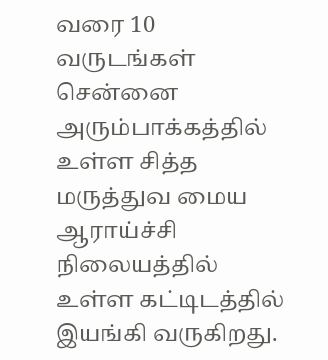வரை 10 வருடங்கள் சென்னை அரும்பாக்கத்தில் உள்ள சித்த மருத்துவ மைய ஆராய்ச்சி நிலையத்தில் உள்ள கட்டிடத்தில் இயங்கி வருகிறது.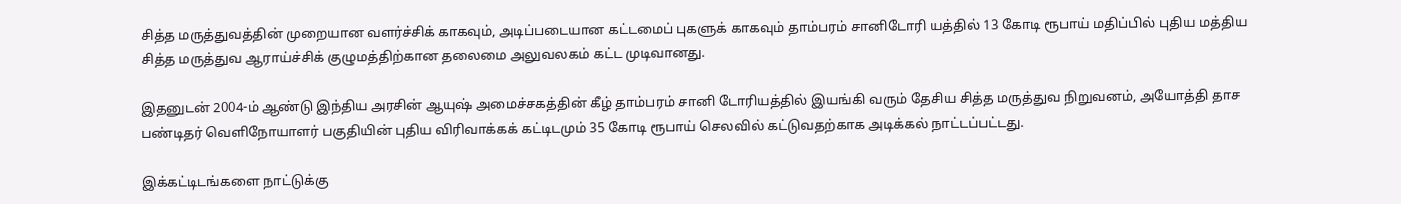சித்த மருத்துவத்தின் முறையான வளர்ச்சிக் காகவும், அடிப்படையான கட்டமைப் புகளுக் காகவும் தாம்பரம் சானிடோரி யத்தில் 13 கோடி ரூபாய் மதிப்பில் புதிய மத்திய சித்த மருத்துவ ஆராய்ச்சிக் குழுமத்திற்கான தலைமை அலுவலகம் கட்ட முடிவானது.

இதனுடன் 2004-ம் ஆண்டு இந்திய அரசின் ஆயுஷ் அமைச்சகத்தின் கீழ் தாம்பரம் சானி டோரியத்தில் இயங்கி வரும் தேசிய சித்த மருத்துவ நிறுவனம், அயோத்தி தாச பண்டிதர் வெளிநோயாளர் பகுதியின் புதிய விரிவாக்கக் கட்டிடமும் 35 கோடி ரூபாய் செலவில் கட்டுவதற்காக அடிக்கல் நாட்டப்பட்டது.

இக்கட்டிடங்களை நாட்டுக்கு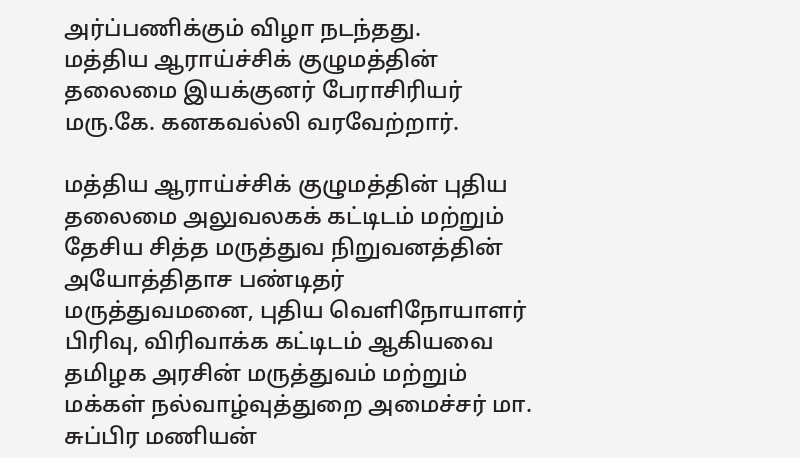அர்ப்பணிக்கும் விழா நடந்தது.
மத்திய ஆராய்ச்சிக் குழுமத்தின் தலைமை இயக்குனர் பேராசிரியர் மரு.கே. கனகவல்லி வரவேற்றார்.

மத்திய ஆராய்ச்சிக் குழுமத்தின் புதிய தலைமை அலுவலகக் கட்டிடம் மற்றும் தேசிய சித்த மருத்துவ நிறுவனத்தின் அயோத்திதாச பண்டிதர் மருத்துவமனை, புதிய வெளிநோயாளர் பிரிவு, விரிவாக்க கட்டிடம் ஆகியவை தமிழக அரசின் மருத்துவம் மற்றும் மக்கள் நல்வாழ்வுத்துறை அமைச்சர் மா. சுப்பிர மணியன்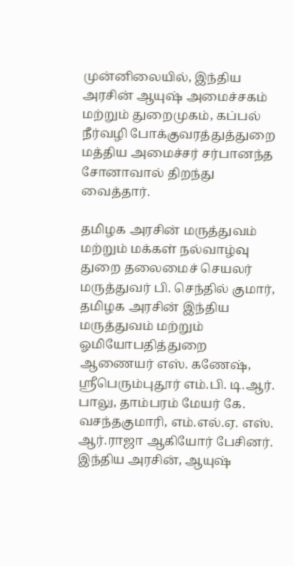முன்னிலையில், இந்திய அரசின் ஆயுஷ் அமைச்சகம் மற்றும் துறைமுகம், கப்பல் நீர்வழி போக்குவரத்துத்துறை மத்திய அமைச்சர் சர்பானந்த சோனாவால் திறந்து வைத்தார்.

தமிழக அரசின் மருத்துவம் மற்றும் மக்கள் நல்வாழ்வு துறை தலைமைச் செயலர் மருத்துவர் பி. செந்தில் குமார், தமிழக அரசின் இந்திய மருத்துவம் மற்றும் ஓமியோபதித்துறை ஆணையர் எஸ். கணேஷ், ஸ்ரீபெரும்புதூர் எம்.பி. டி.ஆர். பாலு, தாம்பரம் மேயர் கே. வசந்தகுமாரி, எம்.எல்.ஏ. எஸ். ஆர்.ராஜா ஆகியோர் பேசினர்.
இந்திய அரசின், ஆயுஷ்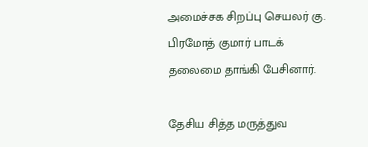அமைச்சக சிறப்பு செயலர் கு. பிரமோத் குமார் பாடக் தலைமை தாங்கி பேசினார்.

தேசிய சித்த மருத்துவ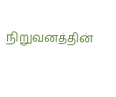நிறுவனத்தின்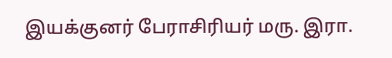இயக்குனர் பேராசிரியர் மரு. இரா.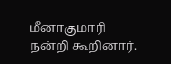மீனாகுமாரி நன்றி கூறினார்.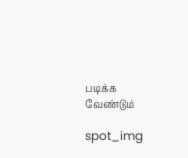படிக்க வேண்டும்

spot_img